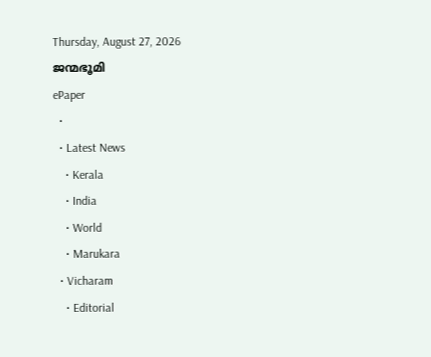Thursday, August 27, 2026
ജന്മഭൂമി
ePaper
  •
  • Latest News
    • Kerala
    • India
    • World
    • Marukara
  • Vicharam
    • Editorial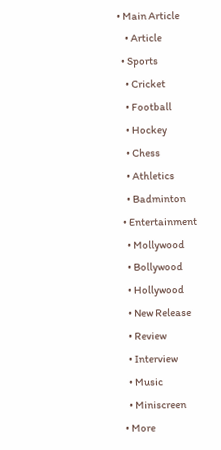• Main Article
    • Article
  • Sports
    • Cricket
    • Football
    • Hockey
    • Chess
    • Athletics
    • Badminton
  • Entertainment
    • Mollywood
    • Bollywood
    • Hollywood
    • New Release
    • Review
    • Interview
    • Music
    • Miniscreen
  • More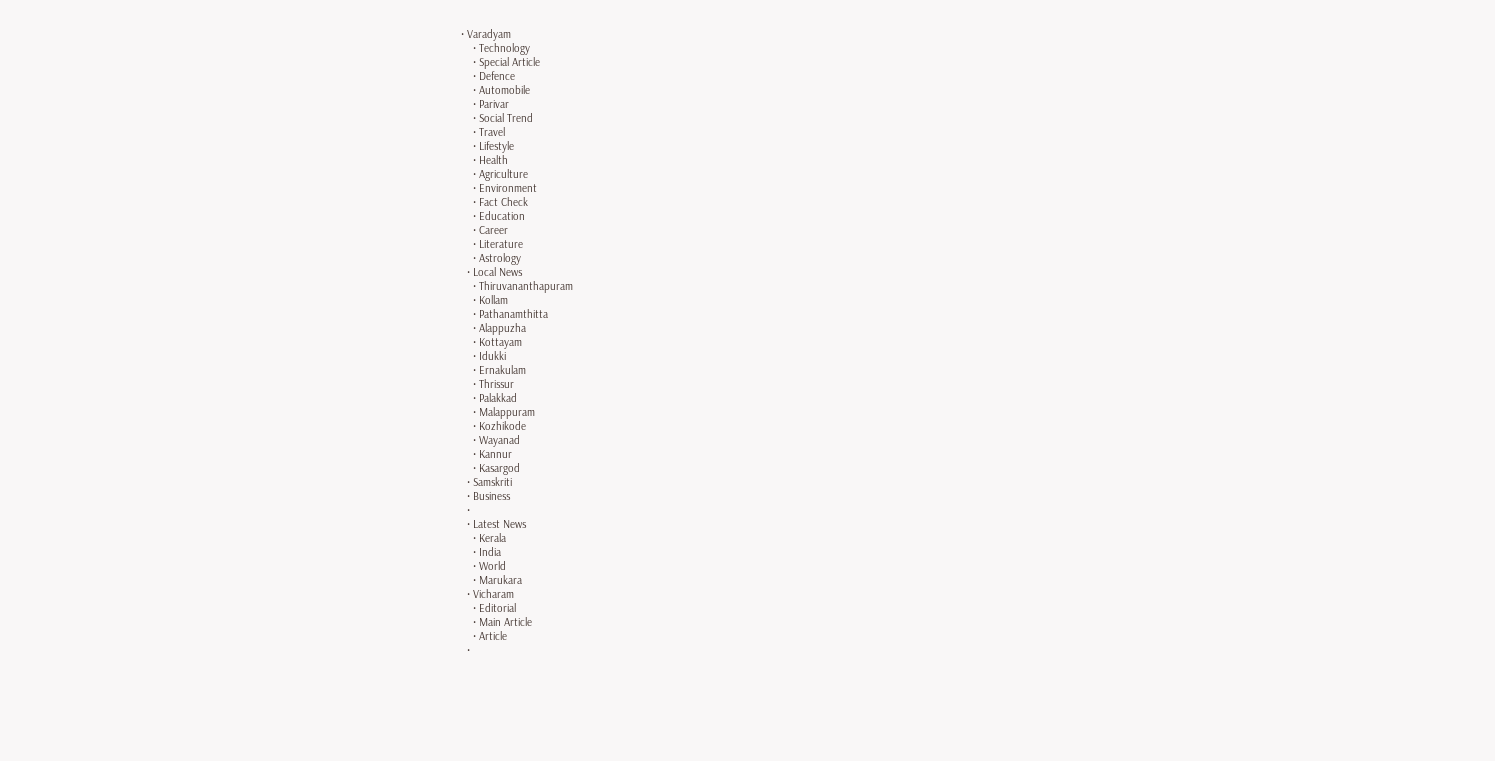• Varadyam
    • Technology
    • Special Article
    • Defence
    • Automobile
    • Parivar
    • Social Trend
    • Travel
    • Lifestyle
    • Health
    • Agriculture
    • Environment
    • Fact Check
    • Education
    • Career
    • Literature
    • Astrology
  • Local News
    • Thiruvananthapuram
    • Kollam
    • Pathanamthitta
    • Alappuzha
    • Kottayam
    • Idukki
    • Ernakulam
    • Thrissur
    • Palakkad
    • Malappuram
    • Kozhikode
    • Wayanad
    • Kannur
    • Kasargod
  • Samskriti
  • Business
  •
  • Latest News
    • Kerala
    • India
    • World
    • Marukara
  • Vicharam
    • Editorial
    • Main Article
    • Article
  •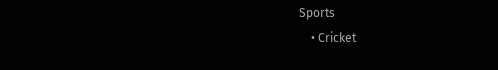Sports
    • Cricket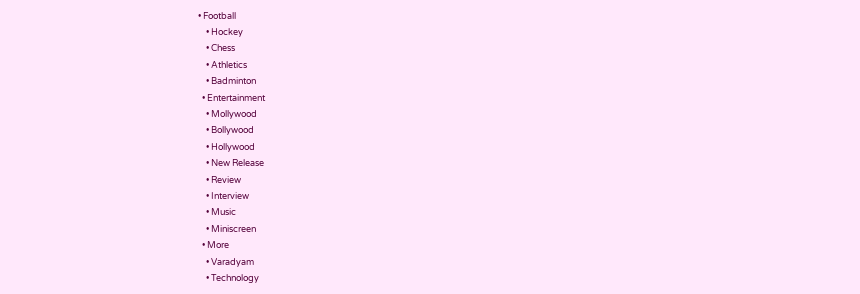• Football
    • Hockey
    • Chess
    • Athletics
    • Badminton
  • Entertainment
    • Mollywood
    • Bollywood
    • Hollywood
    • New Release
    • Review
    • Interview
    • Music
    • Miniscreen
  • More
    • Varadyam
    • Technology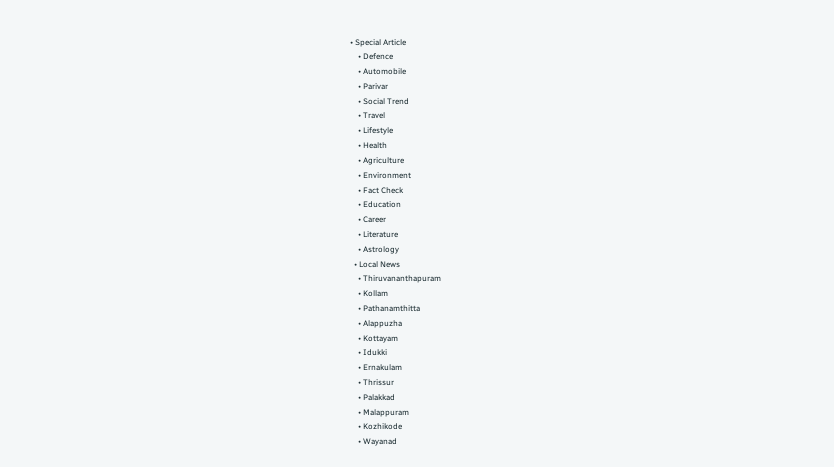• Special Article
    • Defence
    • Automobile
    • Parivar
    • Social Trend
    • Travel
    • Lifestyle
    • Health
    • Agriculture
    • Environment
    • Fact Check
    • Education
    • Career
    • Literature
    • Astrology
  • Local News
    • Thiruvananthapuram
    • Kollam
    • Pathanamthitta
    • Alappuzha
    • Kottayam
    • Idukki
    • Ernakulam
    • Thrissur
    • Palakkad
    • Malappuram
    • Kozhikode
    • Wayanad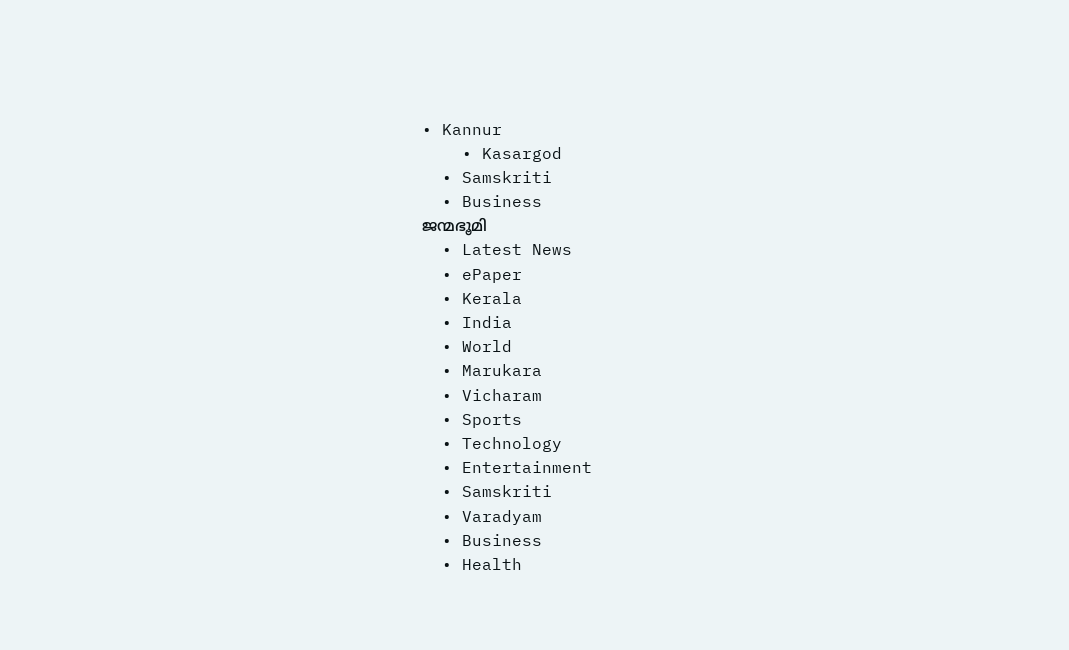• Kannur
    • Kasargod
  • Samskriti
  • Business
ജന്മഭൂമി
  • Latest News
  • ePaper
  • Kerala
  • India
  • World
  • Marukara
  • Vicharam
  • Sports
  • Technology
  • Entertainment
  • Samskriti
  • Varadyam
  • Business
  • Health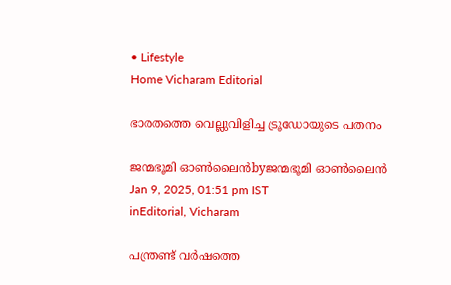• Lifestyle
Home Vicharam Editorial

ഭാരതത്തെ വെല്ലുവിളിച്ച ട്രൂഡോയുടെ പതനം

ജന്മഭൂമി ഓണ്‍ലൈന്‍byജന്മഭൂമി ഓണ്‍ലൈന്‍
Jan 9, 2025, 01:51 pm IST
inEditorial, Vicharam

പന്ത്രണ്ട് വര്‍ഷത്തെ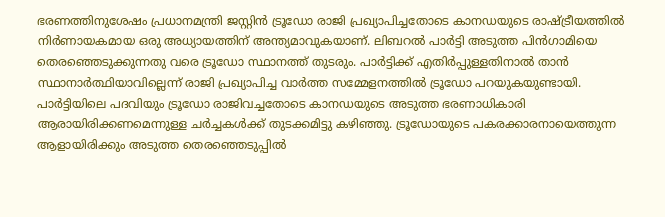ഭരണത്തിനുശേഷം പ്രധാനമന്ത്രി ജസ്റ്റിന്‍ ട്രൂഡോ രാജി പ്രഖ്യാപിച്ചതോടെ കാനഡയുടെ രാഷ്‌ട്രീയത്തില്‍ നിര്‍ണായകമായ ഒരു അധ്യായത്തിന് അന്ത്യമാവുകയാണ്. ലിബറല്‍ പാര്‍ട്ടി അടുത്ത പിന്‍ഗാമിയെ തെരഞ്ഞെടുക്കുന്നതു വരെ ട്രൂഡോ സ്ഥാനത്ത് തുടരും. പാര്‍ട്ടിക്ക് എതിര്‍പ്പുള്ളതിനാല്‍ താന്‍ സ്ഥാനാര്‍ത്ഥിയാവില്ലെന്ന് രാജി പ്രഖ്യാപിച്ച വാര്‍ത്ത സമ്മേളനത്തില്‍ ട്രൂഡോ പറയുകയുണ്ടായി. പാര്‍ട്ടിയിലെ പദവിയും ട്രൂഡോ രാജിവച്ചതോടെ കാനഡയുടെ അടുത്ത ഭരണാധികാരി ആരായിരിക്കണമെന്നുള്ള ചര്‍ച്ചകള്‍ക്ക് തുടക്കമിട്ടു കഴിഞ്ഞു. ട്രൂഡോയുടെ പകരക്കാരനായെത്തുന്ന ആളായിരിക്കും അടുത്ത തെരഞ്ഞെടുപ്പില്‍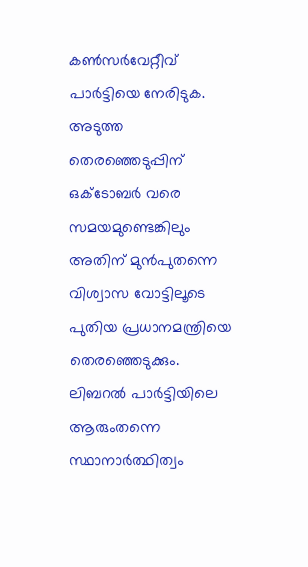കണ്‍സര്‍വേറ്റീവ് പാര്‍ട്ടിയെ നേരിടുക. അടുത്ത തെരഞ്ഞെടുപ്പിന് ഒക്ടോബര്‍ വരെ സമയമുണ്ടെങ്കിലും അതിന് മുന്‍പുതന്നെ വിശ്വാസ വോട്ടിലൂടെ പുതിയ പ്രധാനമന്ത്രിയെ തെരഞ്ഞെടുക്കും. ലിബറല്‍ പാര്‍ട്ടിയിലെ ആരുംതന്നെ സ്ഥാനാര്‍ത്ഥിത്വം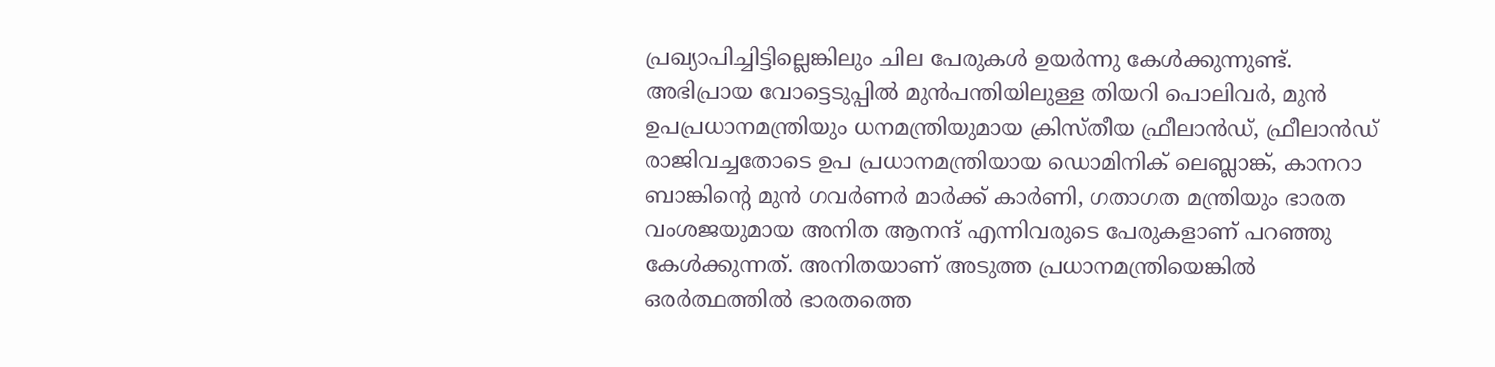പ്രഖ്യാപിച്ചിട്ടില്ലെങ്കിലും ചില പേരുകള്‍ ഉയര്‍ന്നു കേള്‍ക്കുന്നുണ്ട്. അഭിപ്രായ വോട്ടെടുപ്പില്‍ മുന്‍പന്തിയിലുള്ള തിയറി പൊലിവര്‍, മുന്‍ ഉപപ്രധാനമന്ത്രിയും ധനമന്ത്രിയുമായ ക്രിസ്തീയ ഫ്രീലാന്‍ഡ്, ഫ്രീലാന്‍ഡ് രാജിവച്ചതോടെ ഉപ പ്രധാനമന്ത്രിയായ ഡൊമിനിക് ലെബ്ലാങ്ക്, കാനറാ ബാങ്കിന്റെ മുന്‍ ഗവര്‍ണര്‍ മാര്‍ക്ക് കാര്‍ണി, ഗതാഗത മന്ത്രിയും ഭാരത വംശജയുമായ അനിത ആനന്ദ് എന്നിവരുടെ പേരുകളാണ് പറഞ്ഞു കേള്‍ക്കുന്നത്. അനിതയാണ് അടുത്ത പ്രധാനമന്ത്രിയെങ്കില്‍ ഒരര്‍ത്ഥത്തില്‍ ഭാരതത്തെ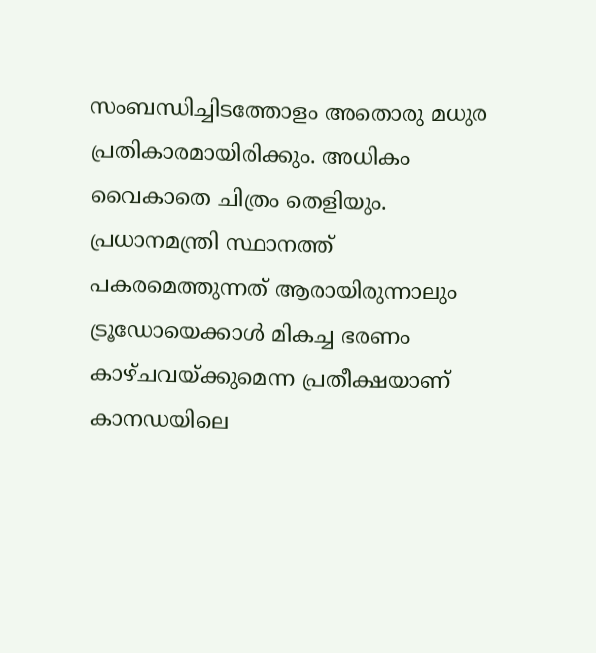സംബന്ധിച്ചിടത്തോളം അതൊരു മധുര പ്രതികാരമായിരിക്കും. അധികം വൈകാതെ ചിത്രം തെളിയും. പ്രധാനമന്ത്രി സ്ഥാനത്ത് പകരമെത്തുന്നത് ആരായിരുന്നാലും ട്രൂഡോയെക്കാള്‍ മികച്ച ഭരണം കാഴ്ചവയ്‌ക്കുമെന്ന പ്രതീക്ഷയാണ് കാനഡയിലെ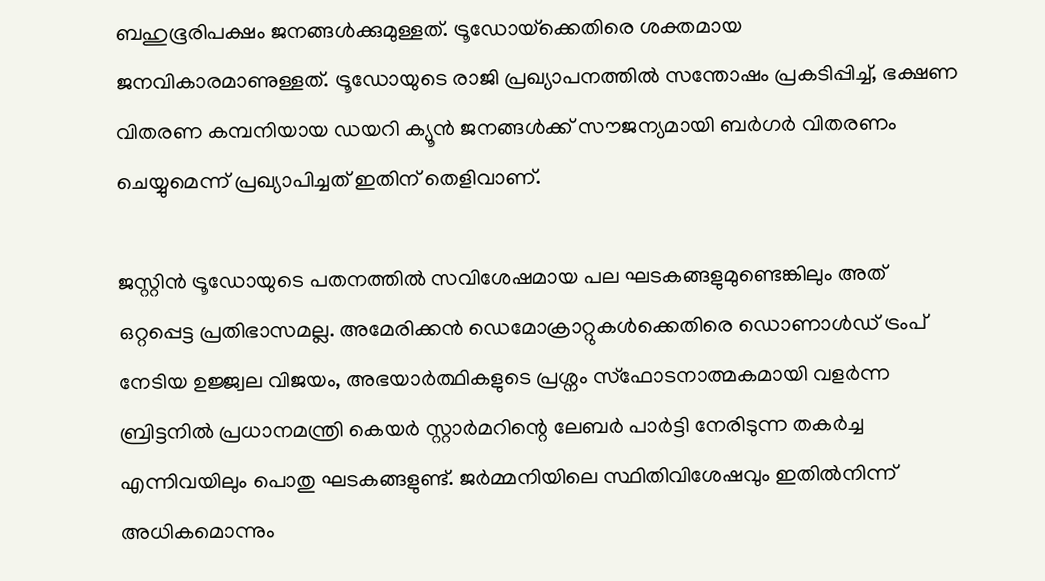ബഹുഭൂരിപക്ഷം ജനങ്ങള്‍ക്കുമുള്ളത്. ട്രൂഡോയ്‌ക്കെതിരെ ശക്തമായ ജനവികാരമാണുള്ളത്. ട്രൂഡോയുടെ രാജി പ്രഖ്യാപനത്തില്‍ സന്തോഷം പ്രകടിപ്പിച്ച്, ഭക്ഷണ വിതരണ കമ്പനിയായ ഡയറി ക്യൂന്‍ ജനങ്ങള്‍ക്ക് സൗജന്യമായി ബര്‍ഗര്‍ വിതരണം ചെയ്യുമെന്ന് പ്രഖ്യാപിച്ചത് ഇതിന് തെളിവാണ്.

ജസ്റ്റിന്‍ ട്രൂഡോയുടെ പതനത്തില്‍ സവിശേഷമായ പല ഘടകങ്ങളുമുണ്ടെങ്കിലും അത് ഒറ്റപ്പെട്ട പ്രതിഭാസമല്ല. അമേരിക്കന്‍ ഡെമോക്രാറ്റുകള്‍ക്കെതിരെ ഡൊണാള്‍ഡ് ട്രംപ് നേടിയ ഉജ്ജ്വല വിജയം, അഭയാര്‍ത്ഥികളുടെ പ്രശ്നം സ്ഫോടനാത്മകമായി വളര്‍ന്ന ബ്രിട്ടനില്‍ പ്രധാനമന്ത്രി കെയര്‍ സ്റ്റാര്‍മറിന്റെ ലേബര്‍ പാര്‍ട്ടി നേരിടുന്ന തകര്‍ച്ച എന്നിവയിലും പൊതു ഘടകങ്ങളുണ്ട്. ജര്‍മ്മനിയിലെ സ്ഥിതിവിശേഷവും ഇതില്‍നിന്ന് അധികമൊന്നും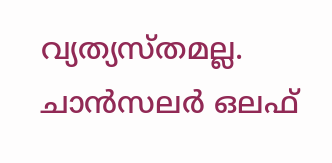വ്യത്യസ്തമല്ല. ചാന്‍സലര്‍ ഒലഫ്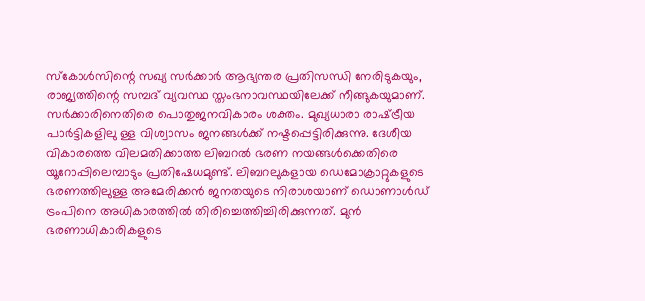സ്‌കോള്‍സിന്റെ സഖ്യ സര്‍ക്കാര്‍ ആഭ്യന്തര പ്രതിസന്ധി നേരിടുകയും, രാജ്യത്തിന്റെ സമ്പദ് വ്യവസ്ഥ സ്തംഭനാവസ്ഥയിലേക്ക് നീങ്ങുകയുമാണ്. സര്‍ക്കാരിനെതിരെ പൊതുജനവികാരം ശക്തം. മുഖ്യധാരാ രാഷ്‌ട്രീയ പാര്‍ട്ടികളിലു ള്ള വിശ്വാസം ജനങ്ങള്‍ക്ക് നഷ്ടപ്പെട്ടിരിക്കുന്നു. ദേശീയ വികാരത്തെ വിലമതിക്കാത്ത ലിബറല്‍ ഭരണ നയങ്ങള്‍ക്കെതിരെ യൂറോപ്പിലെമ്പാടും പ്രതിഷേധമുണ്ട്. ലിബറലുകളായ ഡെമോക്രാറ്റുകളുടെ ഭരണത്തിലുള്ള അമേരിക്കന്‍ ജനതയുടെ നിരാശയാണ് ഡൊണാള്‍ഡ് ട്രംപിനെ അധികാരത്തില്‍ തിരിച്ചെത്തിച്ചിരിക്കുന്നത്. മുന്‍ ഭരണാധികാരികളുടെ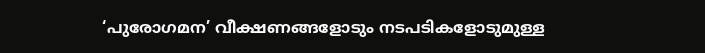‘പുരോഗമന’ വീക്ഷണങ്ങളോടും നടപടികളോടുമുള്ള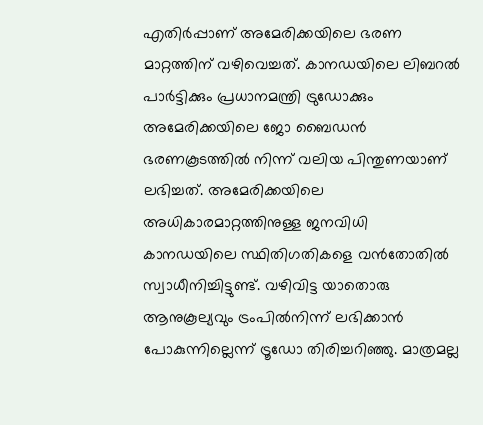എതിര്‍പ്പാണ് അമേരിക്കയിലെ ഭരണ മാറ്റത്തിന് വഴിവെച്ചത്. കാനഡയിലെ ലിബറല്‍ പാര്‍ട്ടിക്കും പ്രധാനമന്ത്രി ട്രുഡോക്കും അമേരിക്കയിലെ ജോ ബൈഡന്‍ ഭരണകൂടത്തില്‍ നിന്ന് വലിയ പിന്തുണയാണ് ലഭിച്ചത്. അമേരിക്കയിലെ അധികാരമാറ്റത്തിനുള്ള ജനവിധി കാനഡയിലെ സ്ഥിതിഗതികളെ വന്‍തോതില്‍ സ്വാധീനിച്ചിട്ടുണ്ട്. വഴിവിട്ട യാതൊരു ആനുകൂല്യവും ട്രംപില്‍നിന്ന് ലഭിക്കാന്‍ പോകുന്നില്ലെന്ന് ട്രൂഡോ തിരിച്ചറിഞ്ഞു. മാത്രമല്ല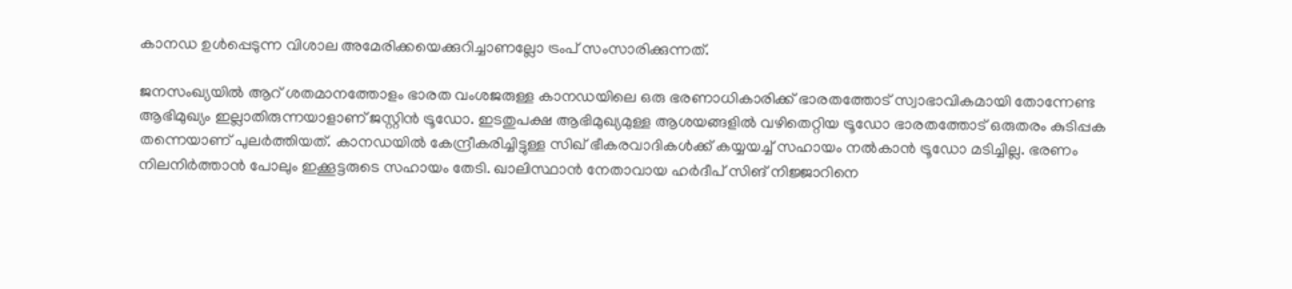കാനഡ ഉള്‍പ്പെടുന്ന വിശാല അമേരിക്കയെക്കുറിച്ചാണല്ലോ ട്രംപ് സംസാരിക്കുന്നത്.

ജനസംഖ്യയില്‍ ആറ് ശതമാനത്തോളം ഭാരത വംശജരുള്ള കാനഡയിലെ ഒരു ഭരണാധികാരിക്ക് ഭാരതത്തോട് സ്വാഭാവികമായി തോന്നേണ്ട ആഭിമുഖ്യം ഇല്ലാതിരുന്നയാളാണ് ജസ്റ്റിന്‍ ട്രൂഡോ. ഇടതുപക്ഷ ആഭിമുഖ്യമുള്ള ആശയങ്ങളില്‍ വഴിതെറ്റിയ ട്രൂഡോ ഭാരതത്തോട് ഒരുതരം കുടിപ്പക തന്നെയാണ് പുലര്‍ത്തിയത്. കാനഡയില്‍ കേന്ദ്രീകരിച്ചിട്ടുള്ള സിഖ് ഭീകരവാദികള്‍ക്ക് കയ്യയച്ച് സഹായം നല്‍കാന്‍ ട്രൂഡോ മടിച്ചില്ല. ഭരണം നിലനിര്‍ത്താന്‍ പോലും ഇക്കൂട്ടരുടെ സഹായം തേടി. ഖാലിസ്ഥാന്‍ നേതാവായ ഹര്‍ദീപ് സിങ് നിജ്ജാറിനെ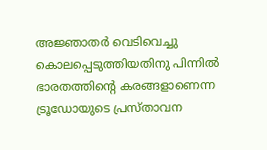അജ്ഞാതര്‍ വെടിവെച്ചു കൊലപ്പെടുത്തിയതിനു പിന്നില്‍ ഭാരതത്തിന്റെ കരങ്ങളാണെന്ന ട്രൂഡോയുടെ പ്രസ്താവന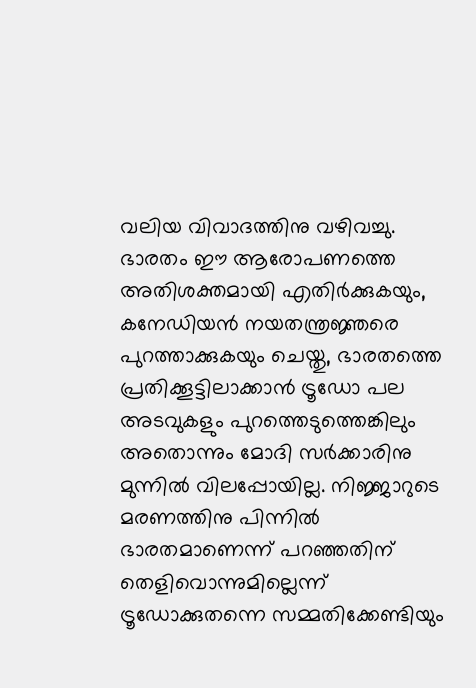വലിയ വിവാദത്തിനു വഴിവച്ചു. ഭാരതം ഈ ആരോപണത്തെ അതിശക്തമായി എതിര്‍ക്കുകയും, കനേഡിയന്‍ നയതന്ത്രജ്ഞരെ പുറത്താക്കുകയും ചെയ്തു, ഭാരതത്തെ പ്രതിക്കൂട്ടിലാക്കാന്‍ ട്രൂഡോ പല അടവുകളും പുറത്തെടുത്തെങ്കിലും അതൊന്നും മോദി സര്‍ക്കാരിനു മുന്നില്‍ വിലപ്പോയില്ല. നിജ്ജാറുടെ മരണത്തിനു പിന്നില്‍ ഭാരതമാണെന്ന് പറഞ്ഞതിന് തെളിവൊന്നുമില്ലെന്ന് ട്രൂഡോക്കുതന്നെ സമ്മതിക്കേണ്ടിയും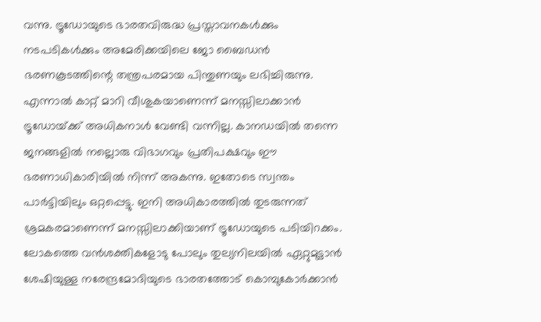വന്നു. ട്രൂഡോയുടെ ഭാരതവിരുദ്ധ പ്രസ്താവനകള്‍ക്കും നടപടികള്‍ക്കും അമേരിക്കയിലെ ജോ ബൈഡന്‍ ഭരണകൂടത്തിന്റെ തന്ത്രപരമായ പിന്തുണയും ലഭിച്ചിരുന്നു. എന്നാല്‍ കാറ്റ് മാറി വീശുകയാണെന്ന് മനസ്സിലാക്കാന്‍ ട്രൂഡോയ്‌ക്ക് അധികനാള്‍ വേണ്ടി വന്നില്ല. കാനഡയില്‍ തന്നെ ജനങ്ങളില്‍ നല്ലൊരു വിഭാഗവും പ്രതിപക്ഷവും ഈ ഭരണാധികാരിയില്‍ നിന്ന് അകന്നു. ഇതോടെ സ്വന്തം പാര്‍ട്ടിയിലും ഒറ്റപ്പെട്ടു. ഇനി അധികാരത്തില്‍ തുടരുന്നത് ശ്രമകരമാണെന്ന് മനസ്സിലാക്കിയാണ് ട്രൂഡോയുടെ പടിയിറക്കം. ലോകത്തെ വന്‍ശക്തികളോടു പോലും തുല്യനിലയില്‍ ഏറ്റുമുട്ടാന്‍ ശേഷിയുള്ള നരേന്ദ്രമോദിയുടെ ഭാരതത്തോട് കൊമ്പുകോര്‍ക്കാന്‍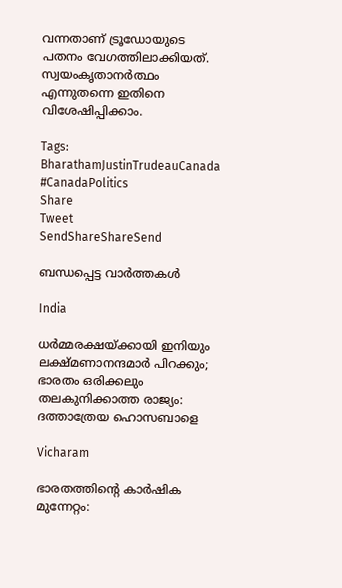വന്നതാണ് ട്രൂഡോയുടെ പതനം വേഗത്തിലാക്കിയത്. സ്വയംകൃതാനര്‍ത്ഥം എന്നുതന്നെ ഇതിനെ വിശേഷിപ്പിക്കാം.

Tags: BharathamJustinTrudeauCanada #CanadaPolitics
Share
Tweet
SendShareShareSend

ബന്ധപ്പെട്ട വാര്‍ത്തകള്‍

India

ധര്‍മ്മരക്ഷയ്‌ക്കായി ഇനിയും ലക്ഷ്മണാനന്ദമാര്‍ പിറക്കും; ഭാരതം ഒരിക്കലും തലകുനിക്കാത്ത രാജ്യം: ദത്താത്രേയ ഹൊസബാളെ

Vicharam

ഭാരതത്തിന്റെ കാര്‍ഷിക മുന്നേറ്റം: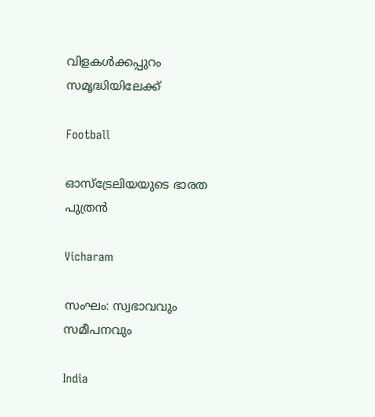വിളകള്‍ക്കപ്പുറം സമൃദ്ധിയിലേക്ക്

Football

ഓസ്ട്രേലിയയുടെ ഭാരത പുത്രൻ

Vicharam

സംഘം: സ്വഭാവവും സമീപനവും

India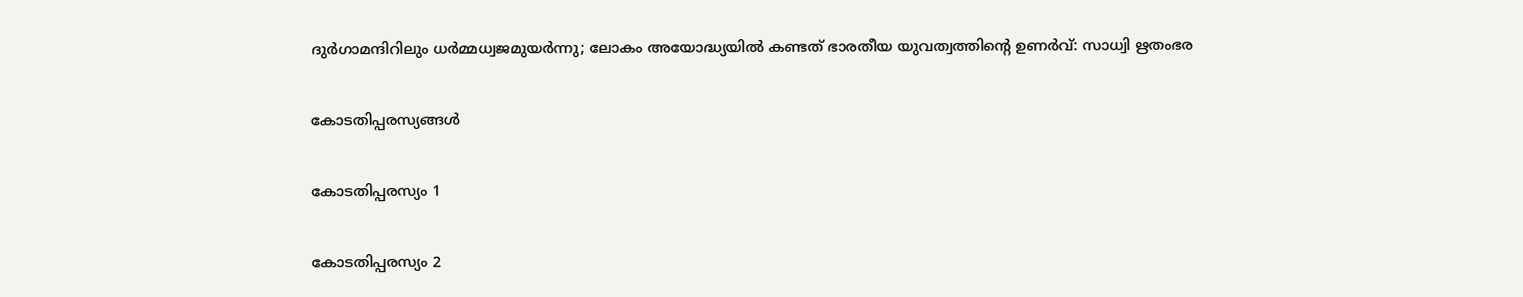ദുര്‍ഗാമന്ദിറിലും ധര്‍മ്മധ്വജമുയര്‍ന്നു; ലോകം അയോദ്ധ്യയില്‍ കണ്ടത് ഭാരതീയ യുവത്വത്തിന്റെ ഉണര്‍വ്: സാധ്വി ഋതംഭര

കോടതിപ്പരസ്യങ്ങള്‍

കോടതിപ്പരസ്യം 1

കോടതിപ്പരസ്യം 2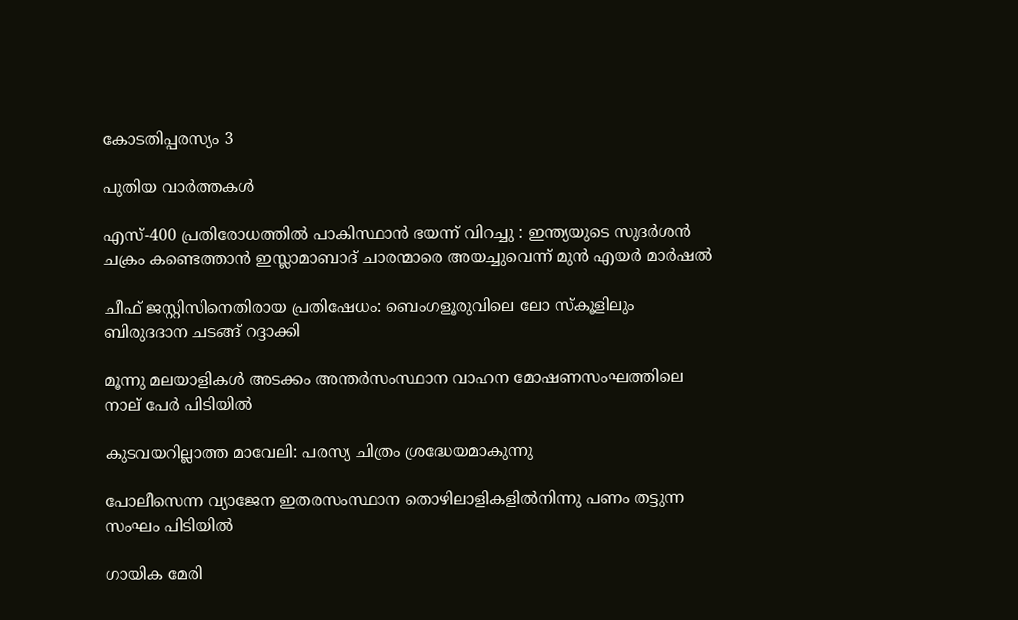കോടതിപ്പരസ്യം 3

പുതിയ വാര്‍ത്തകള്‍

എസ്-400 പ്രതിരോധത്തിൽ പാകിസ്ഥാൻ ഭയന്ന് വിറച്ചു : ഇന്ത്യയുടെ സുദർശൻ ചക്രം കണ്ടെത്താൻ ഇസ്ലാമാബാദ് ചാരന്മാരെ അയച്ചുവെന്ന് മുൻ എയർ മാർഷൽ

ചീഫ് ജസ്റ്റിസിനെതിരായ പ്രതിഷേധം: ബെംഗളൂരുവിലെ ലോ സ്‌കൂളിലും ബിരുദദാന ചടങ്ങ് റദ്ദാക്കി

മൂന്നു മലയാളികള്‍ അടക്കം അന്തർസംസ്ഥാന വാഹന മോഷണസംഘത്തിലെ നാല് പേര്‍ പിടിയില്‍

കുടവയറില്ലാത്ത മാവേലി: പരസ്യ ചിത്രം ശ്രദ്ധേയമാകുന്നു

പോലീസെന്ന വ്യാജേന ഇതരസംസ്ഥാന തൊഴിലാളികളില്‍നിന്നു പണം തട്ടുന്ന സംഘം പിടിയില്‍

ഗായിക മേരി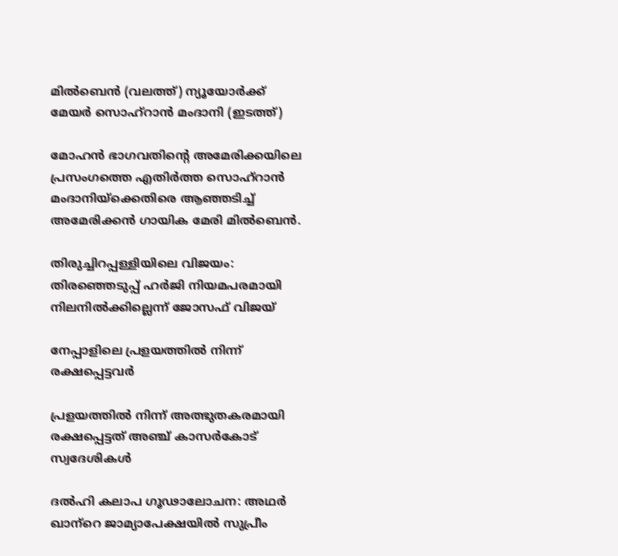മില്‍ബെന്‍ (വലത്ത്) ന്യൂയോര്‍ക്ക് മേയര്‍ സൊഹ്റാന്‍ മംദാനി (ഇടത്ത്)

മോഹന്‍ ഭാഗവതിന്റെ അമേരിക്കയിലെ പ്രസംഗത്തെ എതിര്‍ത്ത സൊഹ്റാന്‍ മംദാനിയ്‌ക്കെതിരെ ആഞ്ഞടിച്ച് അമേരിക്കന്‍ ഗായിക മേരി മില്‍ബെന്‍.

തിരുച്ചിറപ്പള്ളിയിലെ വിജയം: തിരഞ്ഞെടുപ്പ് ഹര്‍ജി നിയമപരമായി നിലനില്‍ക്കില്ലെന്ന് ജോസഫ് വിജയ്

നേപ്പാളിലെ പ്രളയത്തില്‍ നിന്ന് രക്ഷപ്പെട്ടവര്‍

പ്രളയത്തില്‍ നിന്ന് അത്ഭുതകരമായി രക്ഷപ്പെട്ടത് അഞ്ച് കാസര്‍കോട് സ്വദേശികള്‍

ദല്‍ഹി കലാപ ഗൂഢാലോചന: അഥര്‍ ഖാന്‌റെ ജാമ്യാപേക്ഷയില്‍ സുപ്രീം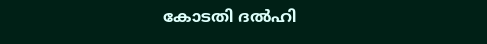കോടതി ദല്‍ഹി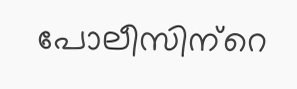പോലീസിന്‌റെ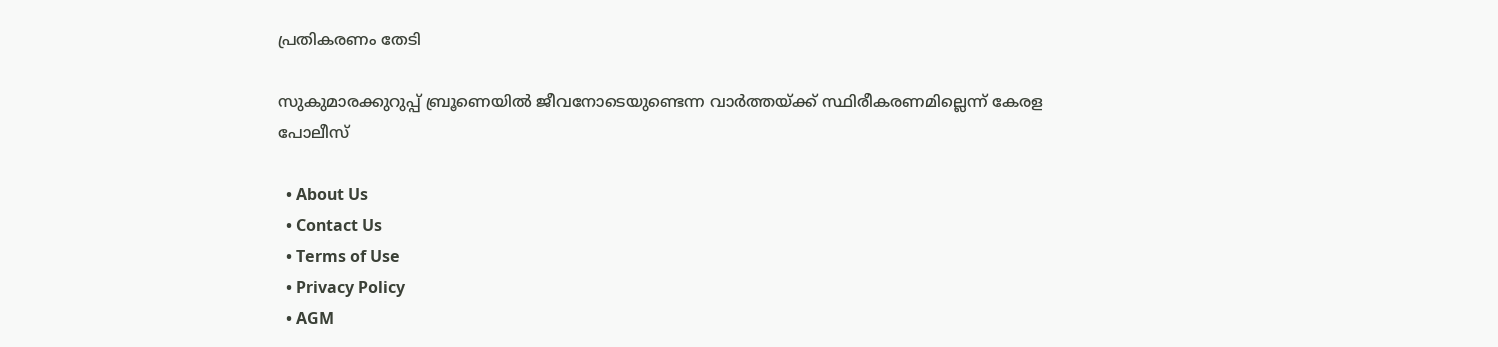പ്രതികരണം തേടി

സുകുമാരക്കുറുപ്പ് ബ്രൂണെയിൽ ജീവനോടെയുണ്ടെന്ന വാർത്തയ്‌ക്ക് സ്ഥിരീകരണമില്ലെന്ന് കേരള പോലീസ്

  • About Us
  • Contact Us
  • Terms of Use
  • Privacy Policy
  • AGM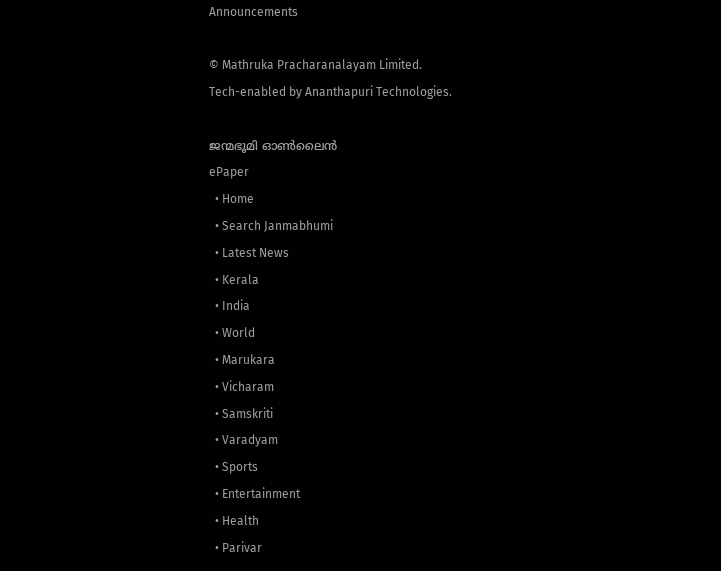Announcements

© Mathruka Pracharanalayam Limited.
Tech-enabled by Ananthapuri Technologies.

ജന്മഭൂമി ഓണ്‍ലൈന്‍
ePaper
  • Home
  • Search Janmabhumi
  • Latest News
  • Kerala
  • India
  • World
  • Marukara
  • Vicharam
  • Samskriti
  • Varadyam
  • Sports
  • Entertainment
  • Health
  • Parivar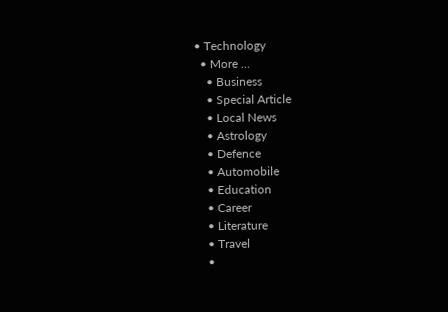• Technology
  • More …
    • Business
    • Special Article
    • Local News
    • Astrology
    • Defence
    • Automobile
    • Education
    • Career
    • Literature
    • Travel
    •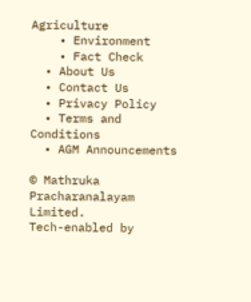Agriculture
    • Environment
    • Fact Check
  • About Us
  • Contact Us
  • Privacy Policy
  • Terms and Conditions
  • AGM Announcements

© Mathruka Pracharanalayam Limited.
Tech-enabled by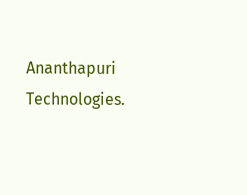Ananthapuri Technologies.